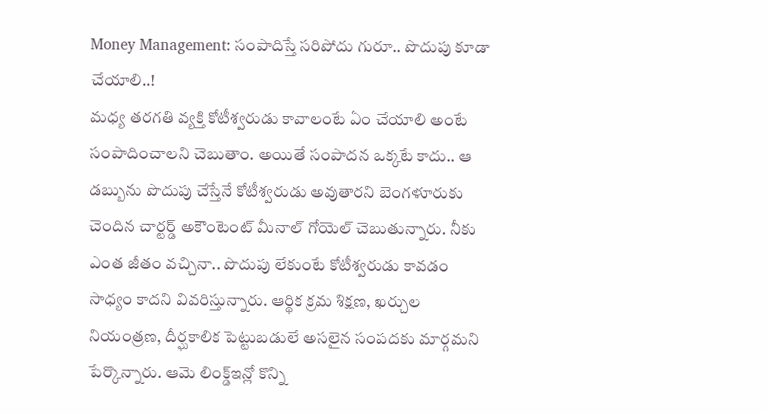Money Management: సంపాదిస్తే సరిపోదు గురూ.. పొదుపు కూడా చేయాలి..!
మధ్య తరగతి వ్యక్తి కోటీశ్వరుడు కావాలంటే ఏం చేయాలి అంటే సంపాదించాలని చెబుతాం. అయితే సంపాదన ఒక్కటే కాదు.. ఆ డబ్బును పొదుపు చేస్తేనే కోటీశ్వరుడు అవుతారని బెంగళూరుకు చెందిన చార్టర్డ్ అకౌంటెంట్ మీనాల్ గోయెల్ చెబుతున్నారు. నీకు ఎంత జీతం వచ్చినా.. పొదుపు లేకుంటే కోటీశ్వరుడు కావడం సాధ్యం కాదని వివరిస్తున్నారు. ఆర్థిక క్రమ శిక్షణ, ఖర్చుల నియంత్రణ, దీర్ఘకాలిక పెట్టుబడులే అసలైన సంపదకు మార్గమని పేర్కొన్నారు. ఆమె లింక్డ్ఇన్లో కొన్ని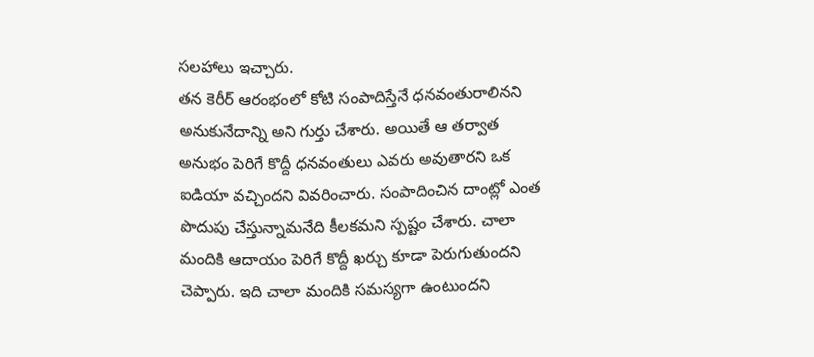సలహాలు ఇచ్చారు.
తన కెరీర్ ఆరంభంలో కోటి సంపాదిస్తేనే ధనవంతురాలినని అనుకునేదాన్ని అని గుర్తు చేశారు. అయితే ఆ తర్వాత అనుభం పెరిగే కొద్దీ ధనవంతులు ఎవరు అవుతారని ఒక ఐడియా వచ్చిందని వివరించారు. సంపాదించిన దాంట్లో ఎంత పొదుపు చేస్తున్నామనేది కీలకమని స్పష్టం చేశారు. చాలా మందికి ఆదాయం పెరిగే కొద్దీ ఖర్చు కూడా పెరుగుతుందని చెప్పారు. ఇది చాలా మందికి సమస్యగా ఉంటుందని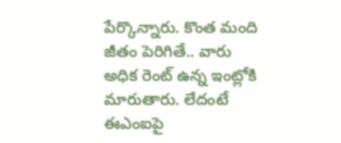పేర్కొన్నారు. కొంత మంది జీతం పెరిగితే.. వారు అధిక రెంట్ ఉన్న ఇంట్లోకి మారుతారు. లేదంటే ఈఎంఐపై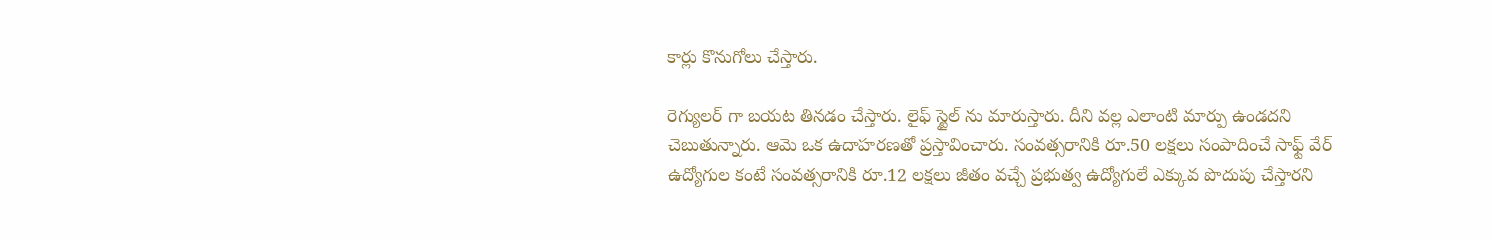కార్లు కొనుగోలు చేస్తారు.

రెగ్యులర్ గా బయట తినడం చేస్తారు. లైఫ్ స్టైల్ ను మారుస్తారు. దీని వల్ల ఎలాంటి మార్పు ఉండదని చెబుతున్నారు. ఆమె ఒక ఉదాహరణతో ప్రస్తావించారు. సంవత్సరానికి రూ.50 లక్షలు సంపాదించే సాఫ్ట్ వేర్ ఉద్యోగుల కంటే సంవత్సరానికి రూ.12 లక్షలు జీతం వచ్చే ప్రభుత్వ ఉద్యోగులే ఎక్కువ పొదుపు చేస్తారని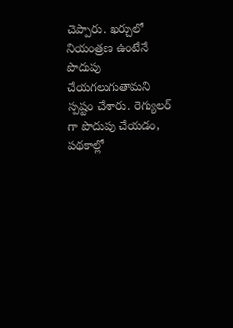చెప్పారు. ఖర్చులో నియంత్రణ ఉంటేనే పొదుపు చేయగలుగుతామని స్పష్టం చేశారు. రెగ్యులర్ గా పొదుపు చేయడం, పథకాల్లో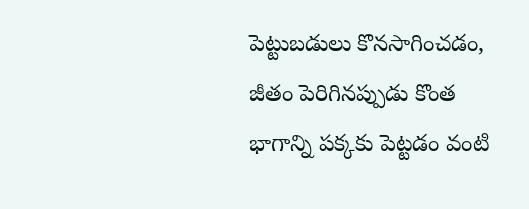పెట్టుబడులు కొనసాగించడం, జీతం పెరిగినప్పుడు కొంత భాగాన్ని పక్కకు పెట్టడం వంటి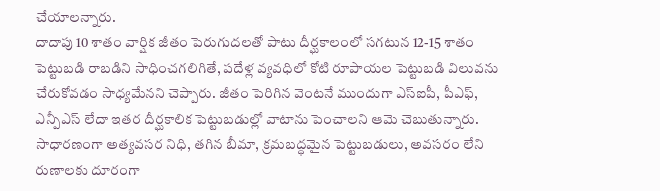చేయాలన్నారు.
దాదాపు 10 శాతం వార్షిక జీతం పెరుగుదలతో పాటు దీర్ఘకాలంలో సగటున 12-15 శాతం పెట్టుబడి రాబడిని సాధించగలిగితే, పదేళ్ల వ్యవధిలో కోటి రూపాయల పెట్టుబడి విలువను చేరుకోవడం సాధ్యమేనని చెప్పారు. జీతం పెరిగిన వెంటనే ముందుగా ఎస్ఐపీ, పీఎఫ్, ఎన్పీఎస్ లేదా ఇతర దీర్ఘకాలిక పెట్టుబడుల్లో వాటాను పెంచాలని ఆమె చెబుతున్నారు. సాధారణంగా అత్యవసర నిధి, తగిన బీమా, క్రమబద్ధమైన పెట్టుబడులు, అవసరం లేని రుణాలకు దూరంగా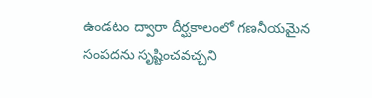ఉండటం ద్వారా దీర్ఘకాలంలో గణనీయమైన సంపదను సృష్టించవచ్చని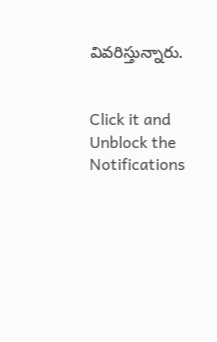వివరిస్తున్నారు.


Click it and Unblock the Notifications